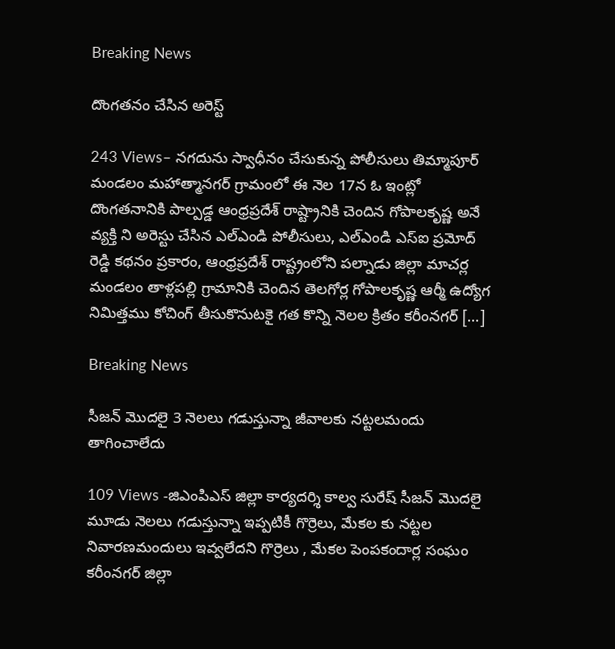Breaking News

దొంగతనం చేసిన అరెస్ట్

243 Views– నగదును స్వాధీనం చేసుకున్న పోలీసులు తిమ్మాపూర్ మండలం మహాత్మానగర్ గ్రామంలో ఈ నెల 17న ఓ ఇంట్లో దొంగతనానికి పాల్పడ్డ ఆంధ్రప్రదేశ్ రాష్ట్రానికి చెందిన గోపాలకృష్ణ అనే వ్యక్తి ని అరెస్టు చేసిన ఎల్ఎండి పోలీసులు, ఎల్ఎండి ఎస్ఐ ప్రమోద్ రెడ్డి కథనం ప్రకారం, ఆంధ్రప్రదేశ్ రాష్ట్రంలోని పల్నాడు జిల్లా మాచర్ల మండలం తాళ్లపల్లి గ్రామానికి చెందిన తెలగోర్ల గోపాలకృష్ణ ఆర్మీ ఉద్యోగ నిమిత్తము కోచింగ్ తీసుకొనుటకై గత కొన్ని నెలల క్రితం కరీంనగర్ […]

Breaking News

సీజన్ మొదలై 3 నెలలు గడుస్తున్నా జీవాలకు నట్టలమందు తాగించాలేదు

109 Views -జిఎంపిఎస్ జిల్లా కార్యదర్శి కాల్వ సురేష్ సీజన్ మొదలై మూడు నెలలు గడుస్తున్నా ఇప్పటికీ గొర్రెలు, మేకల కు నట్టల నివారణమందులు ఇవ్వలేదని గొర్రెలు , మేకల పెంపకందార్ల సంఘం కరీంనగర్ జిల్లా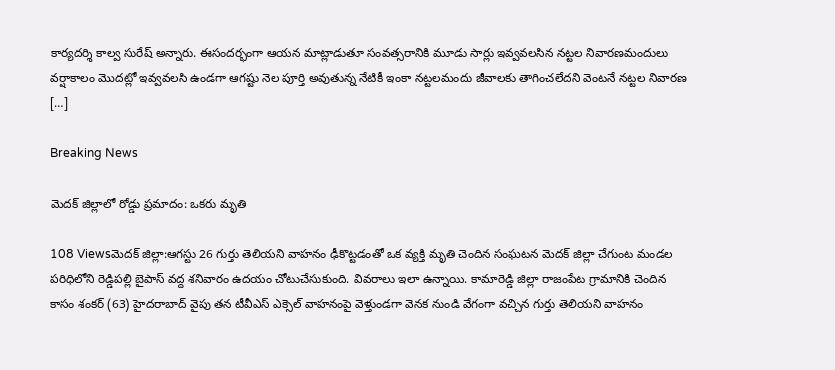కార్యదర్శి కాల్వ సురేష్ అన్నారు. ఈసందర్భంగా ఆయన మాట్లాడుతూ సంవత్సరానికి మూడు సార్లు ఇవ్వవలసిన నట్టల నివారణమందులు వర్షాకాలం మొదట్లో ఇవ్వవలసి ఉండగా ఆగష్టు నెల పూర్తి అవుతున్న నేటికీ ఇంకా నట్టలమందు జీవాలకు తాగించలేదని వెంటనే నట్టల నివారణ […]

Breaking News

మెదక్ జిల్లాలో రోడ్డు ప్రమాదం: ఒకరు మృతి

108 Viewsమెదక్ జిల్లా:ఆగస్టు 26 గుర్తు తెలియని వాహనం ఢీకొట్టడంతో ఒక వ్యక్తి మృతి చెందిన సంఘటన మెదక్ జిల్లా చేగుంట మండల పరిధిలోని రెడ్డిపల్లి బైపాస్ వద్ద శనివారం ఉదయం చోటుచేసుకుంది. వివరాలు ఇలా ఉన్నాయి. కామారెడ్డి జిల్లా రాజంపేట గ్రామానికి చెందిన కాసం శంకర్ (63) హైదరాబాద్ వైపు తన టీవీఎస్ ఎక్సెల్ వాహనంపై వెళ్తుండగా వెనక నుండి వేగంగా వచ్చిన గుర్తు తెలియని వాహనం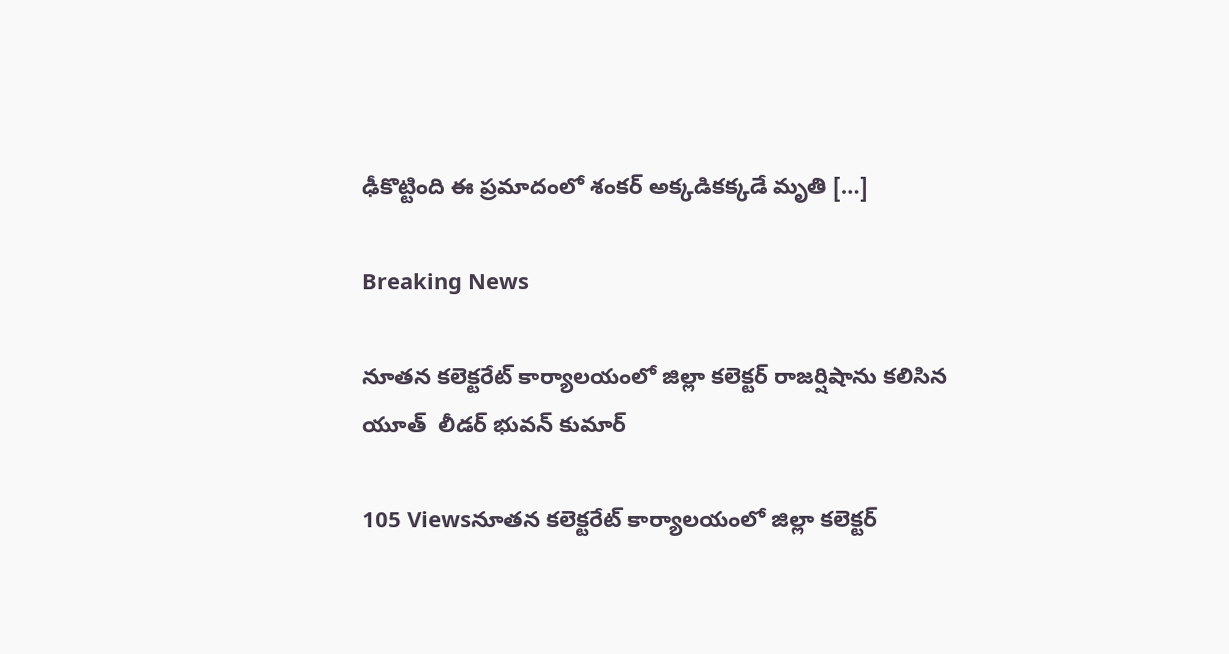ఢీకొట్టింది ఈ ప్రమాదంలో శంకర్ అక్కడికక్కడే మృతి […]

Breaking News

నూతన కలెక్టరేట్ కార్యాలయంలో జిల్లా కలెక్టర్ రాజర్షిషాను కలిసిన యూత్  లీడర్ భువన్ కుమార్

105 Viewsనూతన కలెక్టరేట్ కార్యాలయంలో జిల్లా కలెక్టర్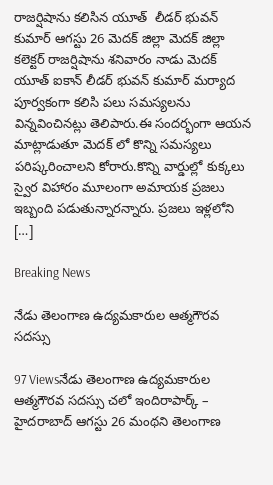రాజర్షిషాను కలిసిన యూత్  లీడర్ భువన్ కుమార్ ఆగస్టు 26 మెదక్ జిల్లా మెదక్ జిల్లా కలెక్టర్ రాజర్షిషాను శనివారం నాడు మెదక్ యూత్ ఐకాన్ లీడర్ భువన్ కుమార్ మర్యాద పూర్వకంగా కలిసి పలు సమస్యలను విన్నవించినట్లు తెలిపారు.ఈ సందర్భంగా ఆయన మాట్లాడుతూ మెదక్ లో కొన్ని సమస్యలు పరిష్కరించాలని కోరారు.కొన్ని వార్డుల్లో కుక్కలు స్వైర విహారం మూలంగా అమాయక ప్రజలు ఇబ్బంది పడుతున్నారన్నారు. ప్రజలు ఇళ్లలోని […]

Breaking News

నేడు తెలంగాణ ఉద్యమకారుల ఆత్మగౌరవ సదస్సు

97 Viewsనేడు తెలంగాణ ఉద్యమకారుల ఆత్మగౌరవ సదస్సు చలో ఇందిరాపార్క్ – హైదరాబాద్ ఆగస్టు 26 మంథని తెలంగాణ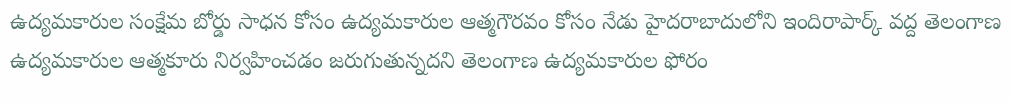ఉద్యమకారుల సంక్షేమ బోర్డు సాధన కోసం ఉద్యమకారుల ఆత్మగౌరవం కోసం నేడు హైదరాబాదులోని ఇందిరాపార్క్ వద్ద తెలంగాణ ఉద్యమకారుల ఆత్మకూరు నిర్వహించడం జరుగుతున్నదని తెలంగాణ ఉద్యమకారుల ఫోరం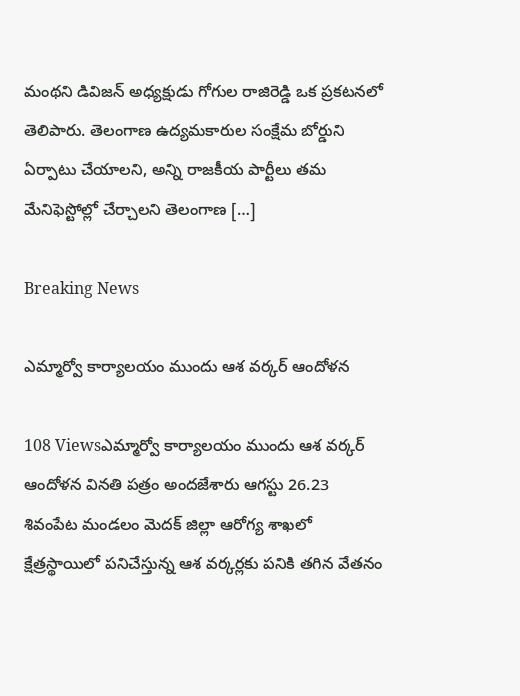మంథని డివిజన్ అధ్యక్షుడు గోగుల రాజిరెడ్డి ఒక ప్రకటనలో తెలిపారు. తెలంగాణ ఉద్యమకారుల సంక్షేమ బోర్డుని ఏర్పాటు చేయాలని, అన్ని రాజకీయ పార్టీలు తమ మేనిఫెస్టోల్లో చేర్చాలని తెలంగాణ […]

Breaking News

ఎమ్మార్వో కార్యాలయం ముందు ఆశ వర్కర్ ఆందోళన

108 Viewsఎమ్మార్వో కార్యాలయం ముందు ఆశ వర్కర్ ఆందోళన వినతి పత్రం అందజేశారు ఆగస్టు 26.23 శివంపేట మండలం మెదక్ జిల్లా ఆరోగ్య శాఖలో క్షేత్రస్థాయిలో పనిచేస్తున్న ఆశ వర్కర్లకు పనికి తగిన వేతనం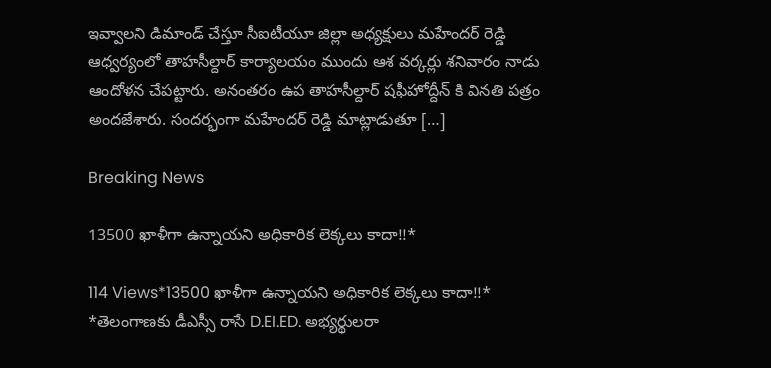ఇవ్వాలని డిమాండ్ చేస్తూ సీఐటీయూ జిల్లా అధ్యక్షులు మహేందర్ రెడ్డి ఆధ్వర్యంలో తాహసీల్దార్ కార్యాలయం ముందు ఆశ వర్కర్లు శనివారం నాడు ఆందోళన చేపట్టారు. అనంతరం ఉప తాహసీల్దార్ షఫీహోద్దీన్ కి వినతి పత్రం అందజేశారు. సందర్భంగా మహేందర్ రెడ్డి మాట్లాడుతూ […]

Breaking News

13500 ఖాళీగా ఉన్నాయని అధికారిక లెక్కలు కాదా!!*

114 Views*13500 ఖాళీగా ఉన్నాయని అధికారిక లెక్కలు కాదా!!* *తెలంగాణకు డీఎస్సీ రాసే D.EI.ED. అభ్యర్థులరా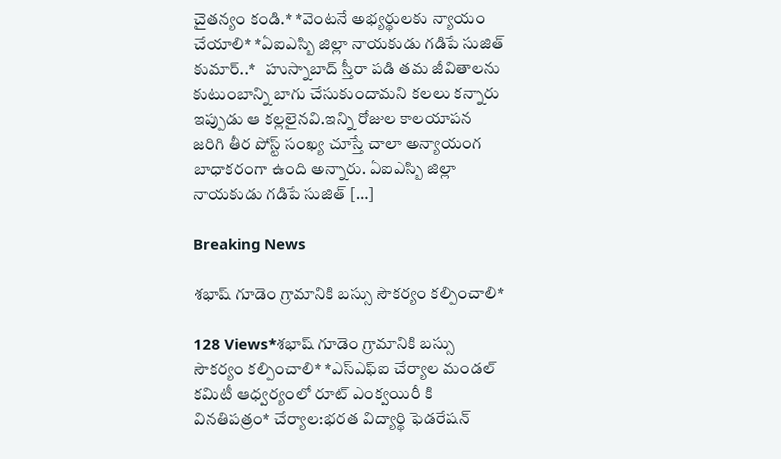చైతన్యం కండి.* *వెంటనే అభ్యర్థులకు న్యాయం చేయాలి* *ఏఐఎస్బి జిల్లా నాయకుడు గడిపే సుజిత్ కుమార్..*   హుస్నాబాద్ స్తీరా పడి తమ జీవితాలను కుటుంబాన్ని బాగు చేసుకుందామని కలలు కన్నారు ఇప్పుడు ఆ కల్లలైనవి.ఇన్ని రోజుల కాలయాపన జరిగి తీర పోస్ట్ సంఖ్య చూస్తే చాలా అన్యాయంగ బాధాకరంగా ఉంది అన్నారు. ఏఐఎస్బి జిల్లా నాయకుడు గడిపే సుజిత్ […]

Breaking News

శభాష్ గూడెం గ్రామానికి బస్సు సౌకర్యం కల్పించాలి*

128 Views*శభాష్ గూడెం గ్రామానికి బస్సు సౌకర్యం కల్పించాలి* *ఎస్ఎఫ్ఐ చేర్యాల మండల్ కమిటీ ఆధ్వర్యంలో రూట్ ఎంక్వయిరీ కి వినతిపత్రం* చేర్యాల:భరత విద్యార్థి ఫెడరేషన్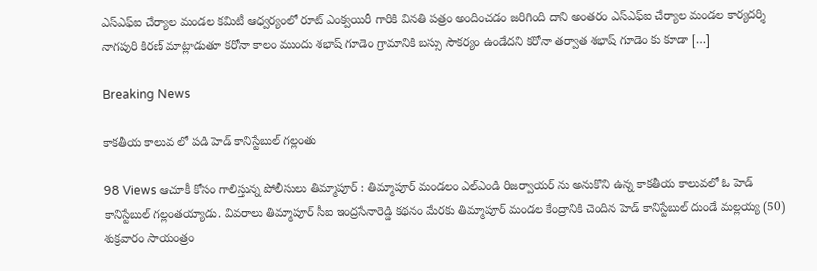ఎస్ఎఫ్ఐ చేర్యాల మండల కమిటీ ఆధ్వర్యంలో రూట్ ఎంక్వయిరీ గారికి వినతి పత్రం అందించడం జరిగింది దాని అంతరం ఎస్ఎఫ్ఐ చేర్యాల మండల కార్యదర్శి నాగపురి కిరణ్ మాట్లాడుతూ కరోనా కాలం ముందు శభాష్ గూడెం గ్రామానికి బస్సు సౌకర్యం ఉండేదని కరోనా తర్వాత శభాష్ గూడెం కు కూడా […]

Breaking News

కాకతీయ కాలువ లో పడి హెడ్ కానిస్టేబుల్ గల్లంతు

98 Views ఆచూకీ కోసం గాలిస్తున్న పోలీసులు తిమ్మాపూర్ : తిమ్మాపూర్ మండలం ఎల్ఎండి రిజర్వాయర్ ను అనుకొని ఉన్న కాకతీయ కాలువలో ఓ హెడ్ కానిస్టేబుల్ గల్లంతయ్యాడు. వివరాలు తిమ్మాపూర్ సీఐ ఇంద్రసేనారెడ్డి కథనం మేరకు తిమ్మాపూర్ మండల కేంద్రానికి చెందిన హెడ్ కానిస్టేబుల్ దుండే మల్లయ్య (50) శుక్రవారం సాయంత్రం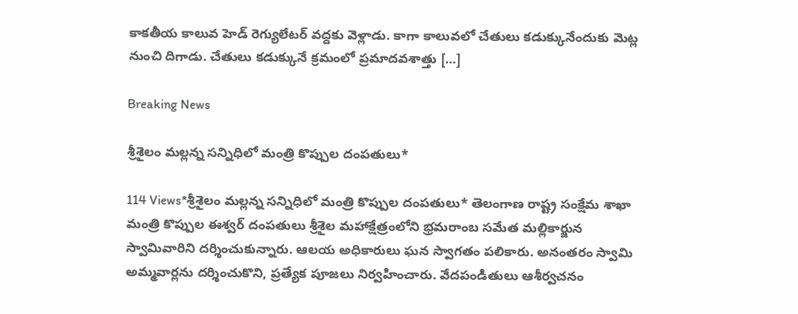కాకతీయ కాలువ హెడ్ రెగ్యులేటర్ వద్దకు వెళ్లాడు. కాగా కాలువలో చేతులు కడుక్కునేందుకు మెట్ల నుంచి దిగాడు. చేతులు కడుక్కునే క్రమంలో ప్రమాదవశాత్తు […]

Breaking News

శ్రీశైలం మల్లన్న సన్నిధిలో మంత్రి కొప్పుల దంపతులు*

114 Views*శ్రీశైలం మల్లన్న సన్నిధిలో మంత్రి కొప్పుల దంపతులు* తెలంగాణ రాష్ట్ర సంక్షేమ శాఖా మంత్రి కొప్పుల ఈశ్వర్ దంపతులు శ్రీశైల మహాక్షేత్రంలోని భ్రమరాంబ సమేత మల్లికార్జున స్వామివారిని దర్శించుకున్నారు. ఆలయ అధికారులు ఘన స్వాగతం పలికారు. అనంతరం స్వామి అమ్మవార్లను దర్శించుకొని, ప్రత్యేక పూజలు నిర్వహించారు. వేదపండితులు ఆశీర్వచనం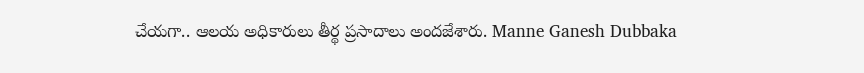చేయగా.. ఆలయ అధికారులు తీర్థ ప్రసాదాలు అందజేశారు. Manne Ganesh Dubbaka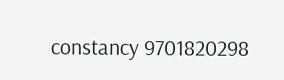constancy 9701820298